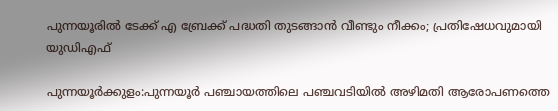പുന്നയൂരിൽ ടേക്ക് എ ബ്രേക്ക് പദ്ധതി തുടങ്ങാൻ വീണ്ടും നീക്കം; പ്രതിഷേധവുമായി യുഡിഎഫ്

പുന്നയൂര്‍ക്കുളം:പുന്നയൂർ പഞ്ചായത്തിലെ പഞ്ചവടിയിൽ അഴിമതി ആരോപണത്തെ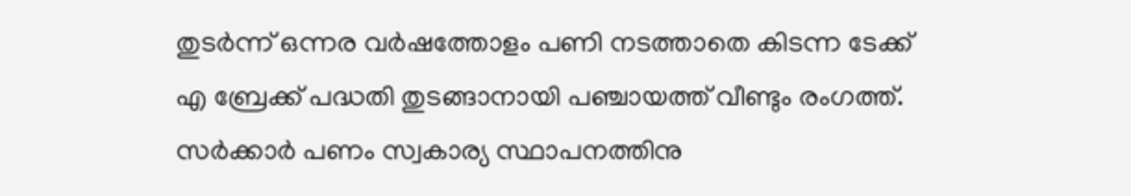തുടര്‍ന്ന് ഒന്നര വര്‍ഷത്തോളം പണി നടത്താതെ കിടന്ന ടേക്ക് എ ബ്രേക്ക് പദ്ധതി തുടങ്ങാനായി പഞ്ചായത്ത് വീണ്ടും രംഗത്ത്. സര്‍ക്കാര്‍ പണം സ്വകാര്യ സ്ഥാപനത്തിനു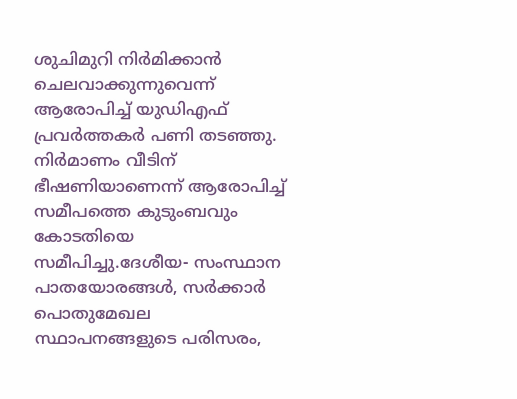ശുചിമുറി നിര്‍മിക്കാന്‍ ചെലവാക്കുന്നുവെന്ന് ആരോപിച്ച് യുഡിഎഫ് പ്രവര്‍ത്തകര്‍ പണി തടഞ്ഞു. നിര്‍മാണം വീടിന്  ഭീഷണിയാണെന്ന് ആരോപിച്ച് സമീപത്തെ കുടുംബവും കോടതിയെ സമീപിച്ചു.ദേശീയ- സംസ്ഥാന പാതയോരങ്ങള്‍, സര്‍ക്കാര്‍ പൊതുമേഖല സ്ഥാപനങ്ങളുടെ പരിസരം,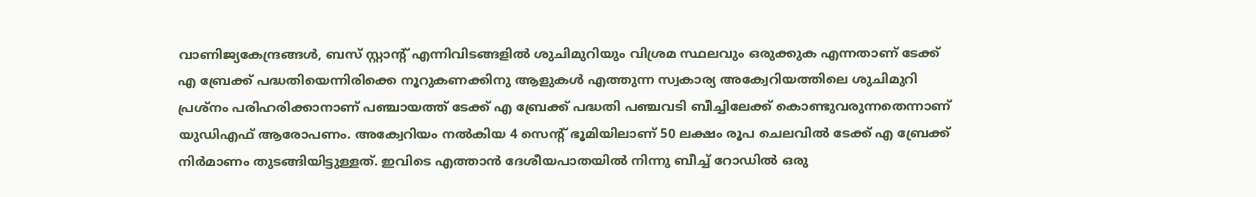വാണിജ്യകേന്ദ്രങ്ങള്‍, ബസ് സ്റ്റാന്റ് എന്നിവിടങ്ങളില്‍ ശുചിമുറിയും വിശ്രമ സ്ഥലവും ഒരുക്കുക എന്നതാണ് ടേക്ക് എ ബ്രേക്ക് പദ്ധതിയെന്നിരിക്കെ നൂറുകണക്കിനു ആളുകള്‍ എത്തുന്ന സ്വകാര്യ അക്വേറിയത്തിലെ ശുചിമുറി പ്രശ്‌നം പരിഹരിക്കാനാണ് പഞ്ചായത്ത് ടേക്ക് എ ബ്രേക്ക് പദ്ധതി പഞ്ചവടി ബീച്ചിലേക്ക് കൊണ്ടുവരുന്നതെന്നാണ് യുഡിഎഫ് ആരോപണം. അക്വേറിയം നല്‍കിയ 4 സെന്റ് ഭൂമിയിലാണ് 50 ലക്ഷം രൂപ ചെലവില്‍ ടേക്ക് എ ബ്രേക്ക് നിര്‍മാണം തുടങ്ങിയിട്ടുള്ളത്. ഇവിടെ എത്താന്‍ ദേശീയപാതയില്‍ നിന്നു ബീച്ച് റോഡില്‍ ഒരു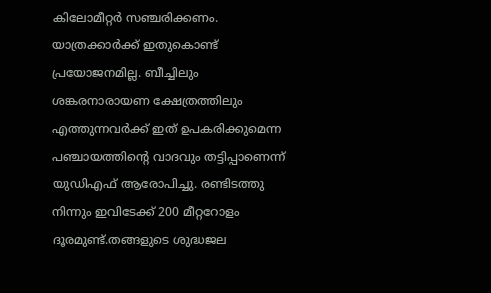കിലോമീറ്റര്‍ സഞ്ചരിക്കണം. യാത്രക്കാര്‍ക്ക് ഇതുകൊണ്ട് പ്രയോജനമില്ല. ബീച്ചിലും ശങ്കരനാരായണ ക്ഷേത്രത്തിലും എത്തുന്നവര്‍ക്ക് ഇത് ഉപകരിക്കുമെന്ന പഞ്ചായത്തിന്റെ വാദവും തട്ടിപ്പാണെന്ന് യുഡിഎഫ് ആരോപിച്ചു. രണ്ടിടത്തു നിന്നും ഇവിടേക്ക് 200 മീറ്ററോളം ദൂരമുണ്ട്.തങ്ങളുടെ ശുദ്ധജല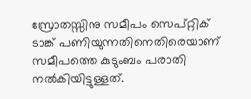സ്രോതസ്സിനു സമീപം സെപ്റ്റിക് ടാങ്ക് പണിയുന്നതിനെതിരെയാണ് സമീപത്തെ കുടുംബം പരാതി നല്‍കിയിട്ടുള്ളത്.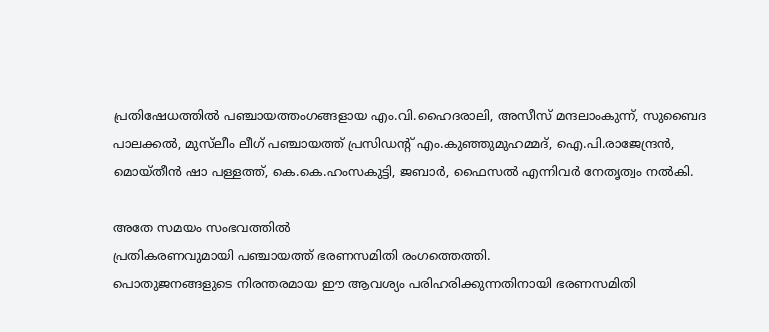പ്രതിഷേധത്തില്‍ പഞ്ചായത്തംഗങ്ങളായ എം.വി.ഹൈദരാലി, അസീസ് മന്ദലാംകുന്ന്, സുബൈദ പാലക്കല്‍, മുസ്‌ലീം ലീഗ് പഞ്ചായത്ത് പ്രസിഡന്റ് എം.കുഞ്ഞുമുഹമ്മദ്, ഐ.പി.രാജേന്ദ്രന്‍, മൊയ്തീന്‍ ഷാ പള്ളത്ത്, കെ.കെ.ഹംസകുട്ടി, ജബാര്‍, ഫൈസല്‍ എന്നിവര്‍ നേതൃത്വം നല്‍കി.

അതേ സമയം സംഭവത്തിൽ
പ്രതികരണവുമായി പഞ്ചായത്ത് ഭരണസമിതി രംഗത്തെത്തി.
പൊതുജനങ്ങളുടെ നിരന്തരമായ ഈ ആവശ്യം പരിഹരിക്കുന്നതിനായി ഭരണസമിതി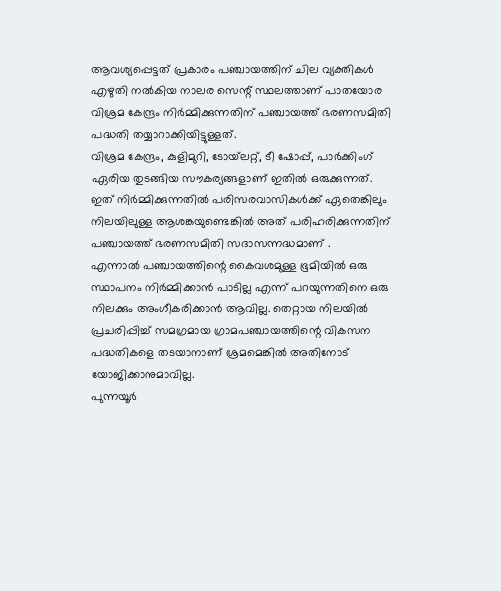ആവശ്യപ്പെട്ടത് പ്രകാരം പഞ്ചായത്തിന് ചില വ്യക്തികൾ
എഴുതി നൽകിയ നാലര സെന്റ് സ്ഥലത്താണ് പാതയോര വിശ്രമ കേന്ദ്രം നിർമ്മിക്കുന്നതിന് പഞ്ചായത്ത് ഭരണസമിതി പദ്ധതി തയ്യാറാക്കിയിട്ടുള്ളത്.
വിശ്രമ കേന്ദ്രം, കുളിമുറി, ടോയ്‌ലറ്റ്, ടീ ഷോപ്പ്, പാർക്കിംഗ് ഏരിയ തുടങ്ങിയ സൗകര്യങ്ങളാണ് ഇതിൽ ഒരുക്കുന്നത്.
ഇത് നിർമ്മിക്കുന്നതിൽ പരിസരവാസികൾക്ക് ഏതെങ്കിലും നിലയിലുള്ള ആശങ്കയുണ്ടെങ്കിൽ അത് പരിഹരിക്കുന്നതിന് പഞ്ചായത്ത് ഭരണസമിതി സദാസന്നദ്ധമാണ് .
എന്നാൽ പഞ്ചായത്തിന്റെ കൈവശമുള്ള ഭൂമിയിൽ ഒരു സ്ഥാപനം നിർമ്മിക്കാൻ പാടില്ല എന്ന് പറയുന്നതിനെ ഒരു നിലക്കും അംഗീകരിക്കാൻ ആവില്ല. തെറ്റായ നിലയിൽ പ്രചരിപ്പിച്ച് സമഗ്രമായ ഗ്രാമപഞ്ചായത്തിന്റെ വികസന പദ്ധതികളെ തടയാനാണ് ശ്രമമെങ്കിൽ അതിനോട് യോജിക്കാനുമാവില്ല.
പുന്നയൂർ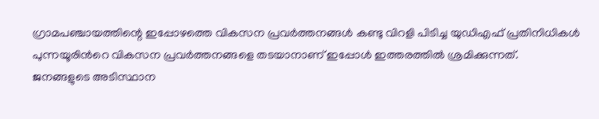ഗ്രാമപഞ്ചായത്തിന്റെ ഇപ്പോഴത്തെ വികസന പ്രവർത്തനങ്ങൾ കണ്ടു വിറളി പിടിച്ച യുഡിഎഫ് പ്രതിനിധികൾ പുന്നയൂരിന്‍റെ വികസന പ്രവർത്തനങ്ങളെ തടയാനാണ് ഇപ്പോൾ ഇത്തരത്തിൽ ശ്രമിക്കുന്നത്.
ജനങ്ങളുടെ അടിസ്ഥാന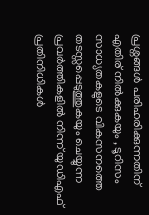പ്രശ്നങ്ങൾ പരിഹരിക്കുന്നതിന് എതിര് നിൽക്കുകയും , ടൂറിസം സാധ്യതകളുടെ വികസനത്തെ തടസ്സപ്പെടുത്തുകയും ചെയ്യുന്ന  പ്രവർത്തികളിൽ നിന്ന് യുഡിഎഫ് പ്രതിനിധികൾ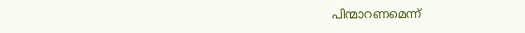പിന്മാറണമെന്ന്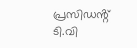പ്രസിഡൻ്റ് ടി.വി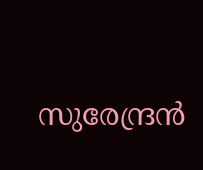സുരേന്ദ്രൻ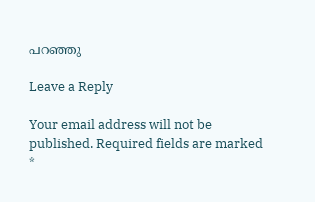പറഞ്ഞു

Leave a Reply

Your email address will not be published. Required fields are marked *